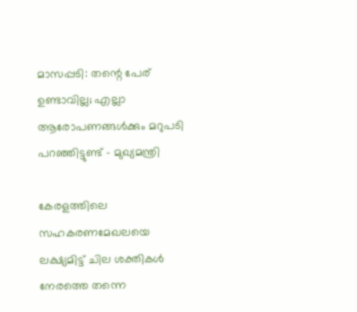മാസപ്പടി: തന്റെ പേര് ഉണ്ടാവില്ല; എല്ലാ ആരോപണങ്ങൾക്കും മറുപടി പറഞ്ഞിട്ടുണ്ട് - മുഖ്യമന്ത്രി

കേരളത്തിലെ സഹകരണമേഖലയെ ലക്ഷ്യമിട്ട് ചില ശക്തികൾ നേരത്തെ തന്നെ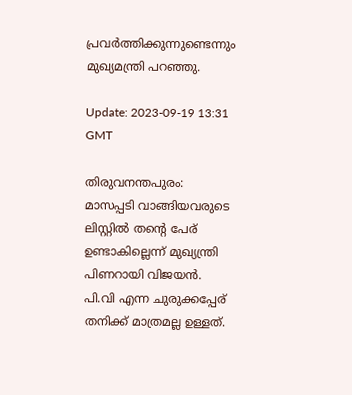പ്രവർത്തിക്കുന്നുണ്ടെന്നും മുഖ്യമന്ത്രി പറഞ്ഞു.

Update: 2023-09-19 13:31 GMT

തിരുവനന്തപുരം: മാസപ്പടി വാങ്ങിയവരുടെ ലിസ്റ്റിൽ തന്റെ പേര് ഉണ്ടാകില്ലെന്ന് മുഖ്യന്ത്രി പിണറായി വിജയൻ. പി.വി എന്ന ചുരുക്കപ്പേര് തനിക്ക് മാത്രമല്ല ഉള്ളത്.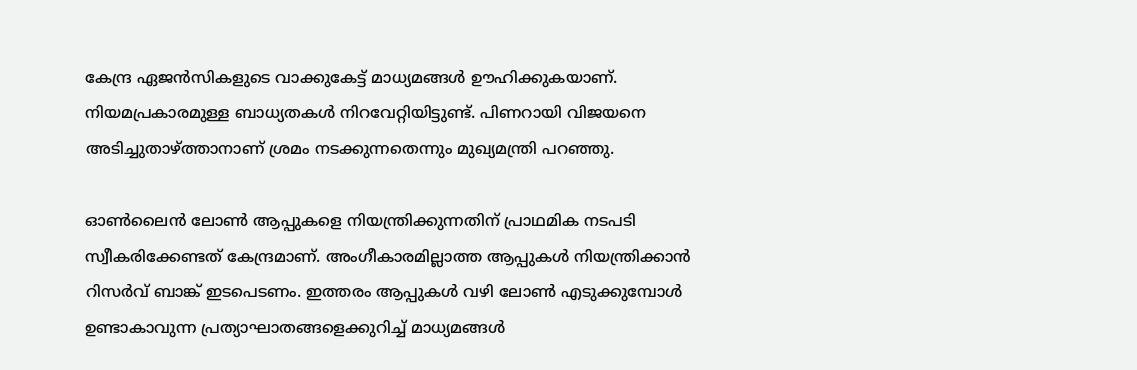കേന്ദ്ര ഏജൻസികളുടെ വാക്കുകേട്ട് മാധ്യമങ്ങൾ ഊഹിക്കുകയാണ്. നിയമപ്രകാരമുള്ള ബാധ്യതകൾ നിറവേറ്റിയിട്ടുണ്ട്. പിണറായി വിജയനെ അടിച്ചുതാഴ്ത്താനാണ് ശ്രമം നടക്കുന്നതെന്നും മുഖ്യമന്ത്രി പറഞ്ഞു.

ഓൺലൈൻ ലോൺ ആപ്പുകളെ നിയന്ത്രിക്കുന്നതിന് പ്രാഥമിക നടപടി സ്വീകരിക്കേണ്ടത് കേന്ദ്രമാണ്. അംഗീകാരമില്ലാത്ത ആപ്പുകൾ നിയന്ത്രിക്കാൻ റിസർവ് ബാങ്ക് ഇടപെടണം. ഇത്തരം ആപ്പുകൾ വഴി ലോൺ എടുക്കുമ്പോൾ ഉണ്ടാകാവുന്ന പ്രത്യാഘാതങ്ങളെക്കുറിച്ച് മാധ്യമങ്ങൾ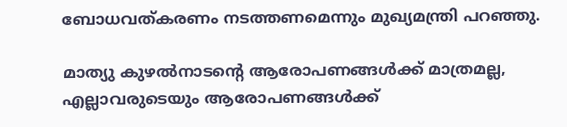ബോധവത്കരണം നടത്തണമെന്നും മുഖ്യമന്ത്രി പറഞ്ഞു.

മാത്യു കുഴൽനാടന്റെ ആരോപണങ്ങൾക്ക് മാത്രമല്ല, എല്ലാവരുടെയും ആരോപണങ്ങൾക്ക്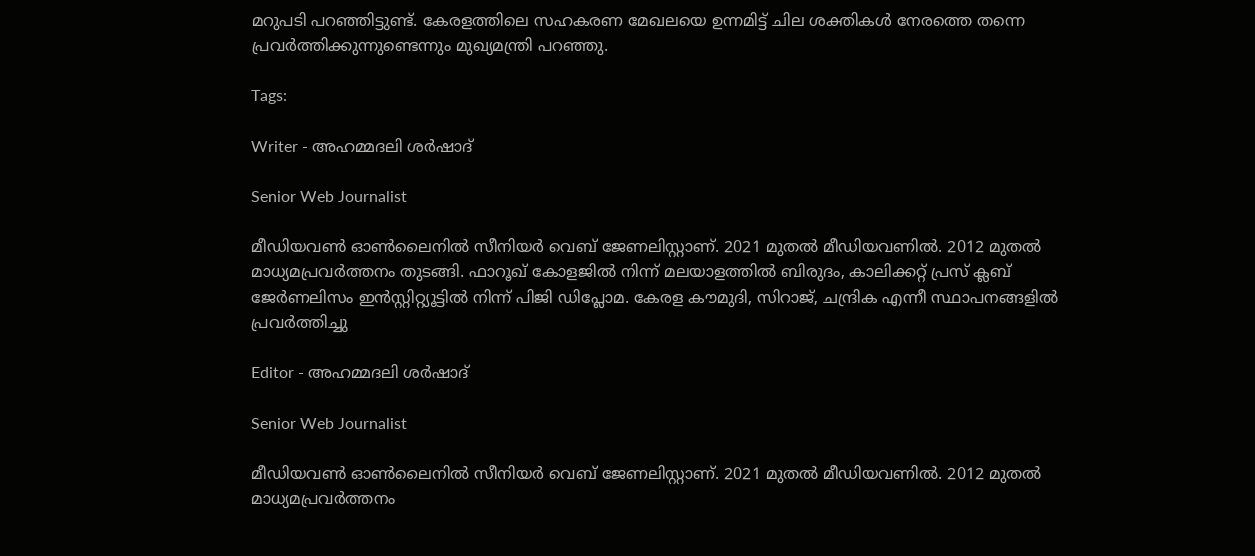മറുപടി പറഞ്ഞിട്ടുണ്ട്. കേരളത്തിലെ സഹകരണ മേഖലയെ ഉന്നമിട്ട് ചില ശക്തികൾ നേരത്തെ തന്നെ പ്രവർത്തിക്കുന്നുണ്ടെന്നും മുഖ്യമന്ത്രി പറഞ്ഞു.

Tags:

Writer - അഹമ്മദലി ശര്‍ഷാദ്

Senior Web Journalist

മീഡിയവൺ ഓൺലൈനിൽ സീനിയർ വെബ് ജേണലിസ്റ്റാണ്. 2021 മുതൽ മീഡിയവണിൽ. 2012 മുതൽ മാധ്യമപ്രവർത്തനം തുടങ്ങി. ഫാറൂഖ് കോളജിൽ നിന്ന് മലയാളത്തിൽ ബിരുദം, കാലിക്കറ്റ് പ്രസ് ക്ലബ് ജേർണലിസം ഇൻസ്റ്റിറ്റ്യൂട്ടിൽ നിന്ന് പിജി ഡിപ്ലോമ. കേരള കൗമുദി, സിറാജ്, ചന്ദ്രിക എന്നീ സ്ഥാപനങ്ങളിൽ പ്രവർത്തിച്ചു

Editor - അഹമ്മദലി ശര്‍ഷാദ്

Senior Web Journalist

മീഡിയവൺ ഓൺലൈനിൽ സീനിയർ വെബ് ജേണലിസ്റ്റാണ്. 2021 മുതൽ മീഡിയവണിൽ. 2012 മുതൽ മാധ്യമപ്രവർത്തനം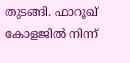തുടങ്ങി. ഫാറൂഖ് കോളജിൽ നിന്ന്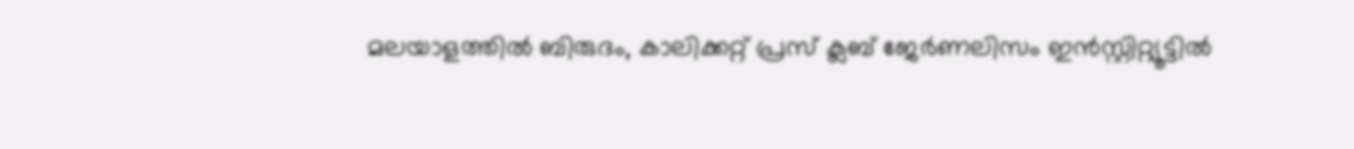മലയാളത്തിൽ ബിരുദം, കാലിക്കറ്റ് പ്രസ് ക്ലബ് ജേർണലിസം ഇൻസ്റ്റിറ്റ്യൂട്ടിൽ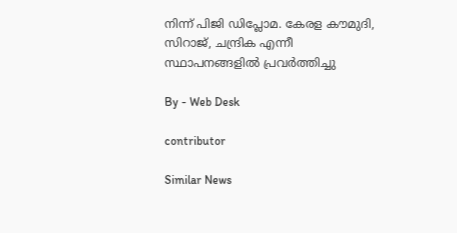നിന്ന് പിജി ഡിപ്ലോമ. കേരള കൗമുദി, സിറാജ്, ചന്ദ്രിക എന്നീ സ്ഥാപനങ്ങളിൽ പ്രവർത്തിച്ചു

By - Web Desk

contributor

Similar News